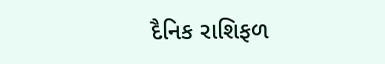દૈનિક રાશિફળ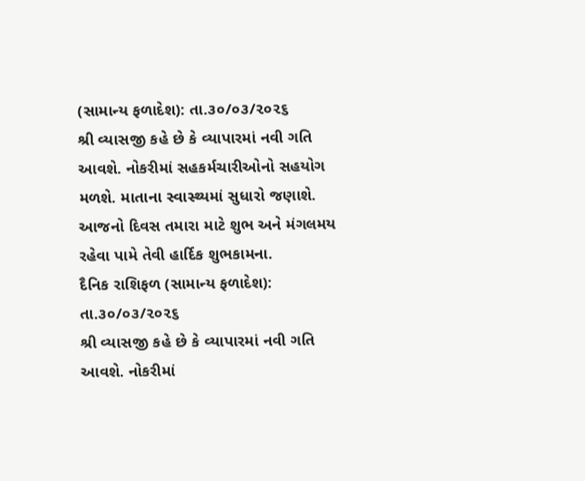(સામાન્ય ફળાદેશ): તા.૩૦/૦૩/૨૦૨૬
શ્રી વ્યાસજી કહે છે કે વ્યાપારમાં નવી ગતિ આવશે. નોકરીમાં સહકર્મચારીઓનો સહયોગ મળશે. માતાના સ્વાસ્થ્યમાં સુધારો જણાશે. આજનો દિવસ તમારા માટે શુભ અને મંગલમય રહેવા પામે તેવી હાર્દિક શુભકામના.
દૈનિક રાશિફળ (સામાન્ય ફળાદેશ): તા.૩૦/૦૩/૨૦૨૬
શ્રી વ્યાસજી કહે છે કે વ્યાપારમાં નવી ગતિ આવશે. નોકરીમાં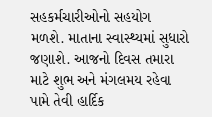સહકર્મચારીઓનો સહયોગ મળશે. માતાના સ્વાસ્થ્યમાં સુધારો જણાશે. આજનો દિવસ તમારા માટે શુભ અને મંગલમય રહેવા પામે તેવી હાર્દિક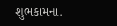શુભકામના.